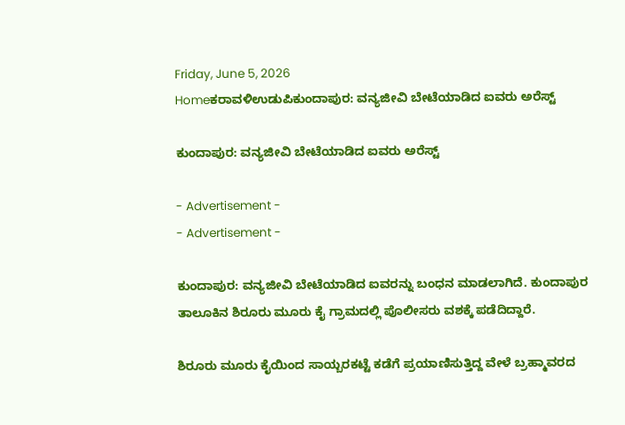Friday, June 5, 2026
Homeಕರಾವಳಿಉಡುಪಿಕುಂದಾಪುರ: ವನ್ಯಜೀವಿ ಬೇಟೆಯಾಡಿದ ಐವರು ಅರೆಸ್ಟ್

ಕುಂದಾಪುರ: ವನ್ಯಜೀವಿ ಬೇಟೆಯಾಡಿದ ಐವರು ಅರೆಸ್ಟ್

- Advertisement -
- Advertisement -

ಕುಂದಾಪುರ: ವನ್ಯಜೀವಿ ಬೇಟೆಯಾಡಿದ ಐವರನ್ನು ಬಂಧನ ಮಾಡಲಾಗಿದೆ. ಕುಂದಾಪುರ ತಾಲೂಕಿನ ಶಿರೂರು ಮೂರು ಕೈ ಗ್ರಾಮದಲ್ಲಿ ಪೊಲೀಸರು ವಶಕ್ಕೆ ಪಡೆದಿದ್ದಾರೆ.

ಶಿರೂರು ಮೂರು ಕೈಯಿಂದ ಸಾಯ್ಬರಕಟ್ಟೆ ಕಡೆಗೆ ಪ್ರಯಾಣಿಸುತ್ತಿದ್ದ ವೇಳೆ ಬ್ರಹ್ಮಾವರದ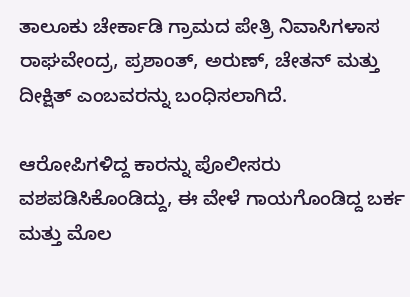ತಾಲೂಕು ಚೇರ್ಕಾಡಿ ಗ್ರಾಮದ ಪೇತ್ರಿ ನಿವಾಸಿಗಳಾಸ
ರಾಘವೇಂದ್ರ, ಪ್ರಶಾಂತ್, ಅರುಣ್, ಚೇತನ್ ಮತ್ತು ದೀಕ್ಷಿತ್ ಎಂಬವರನ್ನು ಬಂಧಿಸಲಾಗಿದೆ.

ಆರೋಪಿಗಳಿದ್ದ ಕಾರನ್ನು ಪೊಲೀಸರು ವಶಪಡಿಸಿಕೊಂಡಿದ್ದು, ಈ ವೇಳೆ ಗಾಯಗೊಂಡಿದ್ದ ಬರ್ಕ ಮತ್ತು ಮೊಲ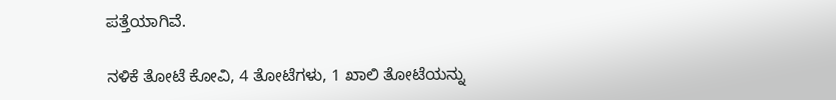ಪತ್ತೆಯಾಗಿವೆ.

ನಳಿಕೆ ತೋಟೆ ಕೋವಿ, 4 ತೋಟೆಗಳು, 1 ಖಾಲಿ ತೋಟೆಯನ್ನು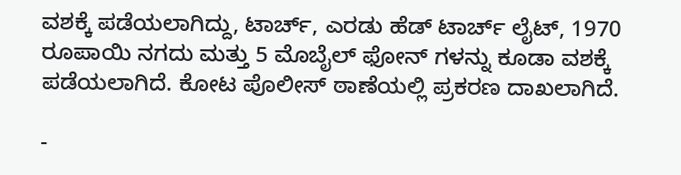ವಶಕ್ಕೆ ಪಡೆಯಲಾಗಿದ್ದು, ಟಾರ್ಚ್, ಎರಡು ಹೆಡ್‌ ಟಾರ್ಚ್‌ ಲೈಟ್, 1970 ರೂಪಾಯಿ ನಗದು ಮತ್ತು 5 ಮೊಬೈಲ್ ಫೋನ್ ಗಳನ್ನು ಕೂಡಾ ವಶಕ್ಕೆ ಪಡೆಯಲಾಗಿದೆ. ಕೋಟ ಪೊಲೀಸ್ ಠಾಣೆಯಲ್ಲಿ ಪ್ರಕರಣ ದಾಖಲಾಗಿದೆ.

-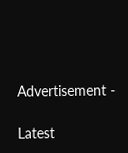Advertisement -

Latest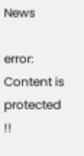News

error: Content is protected !!